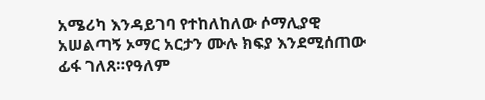አሜሪካ እንዳይገባ የተከለከለው ሶማሊያዊ አሠልጣኝ ኦማር አርታን ሙሉ ክፍያ እንደሚሰጠው ፊፋ ገለጸ።የዓለም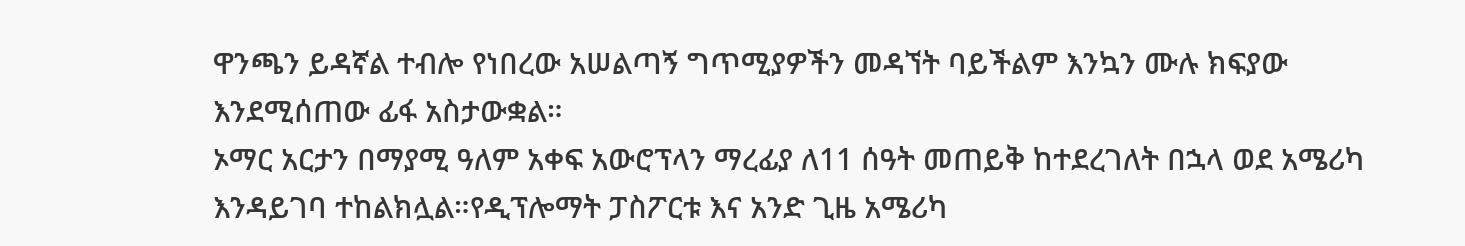ዋንጫን ይዳኛል ተብሎ የነበረው አሠልጣኝ ግጥሚያዎችን መዳኘት ባይችልም እንኳን ሙሉ ክፍያው እንደሚሰጠው ፊፋ አስታውቋል።
ኦማር አርታን በማያሚ ዓለም አቀፍ አውሮፕላን ማረፊያ ለ11 ሰዓት መጠይቅ ከተደረገለት በኋላ ወደ አሜሪካ እንዳይገባ ተከልክሏል።የዲፕሎማት ፓስፖርቱ እና አንድ ጊዜ አሜሪካ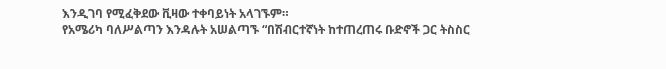እንዲገባ የሚፈቅደው ቪዛው ተቀባይነት አላገኙም።
የአሜሪካ ባለሥልጣን እንዳሉት አሠልጣኙ “በሽብርተኛነት ከተጠረጠሩ ቡድኖች ጋር ትስስር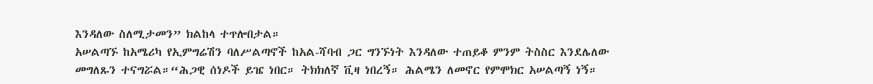እንዳለው ስለሚታመን” ክልከላ ተጥሎበታል።
አሠልጣኙ ከአሜሪካ የኢምግሬሽን ባለሥልጣኖች ከአል-ሻባብ ጋር ግንኙነት እንዳለው ተጠይቆ ምንም ትስስር እንደሌለው መግለጹን ተናግሯል።“ሕጋዊ ሰነዶች ይዤ ነበር። ትክክለኛ ቪዛ ነበረኝ። ሕልሜን ለመኖር የምሞክር አሠልጣኝ ነኝ።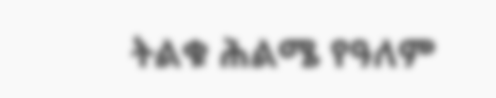ትልቁ ሕልሜ የዓለም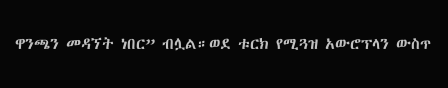ዋንጫን መዳኘት ነበር” ብሏል።ወደ ቱርክ የሚጓዝ አውሮፕላን ውስጥ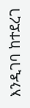እንዲገባ ከተደረገ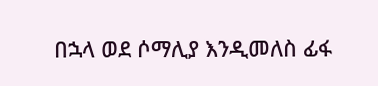በኋላ ወደ ሶማሊያ እንዲመለስ ፊፋ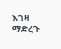እገዛ ማድረጉ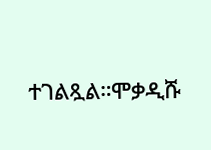ተገልጿል።ሞቃዲሹ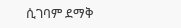ሲገባም ደማቅ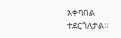አቀባበል ተደርጎለታል።